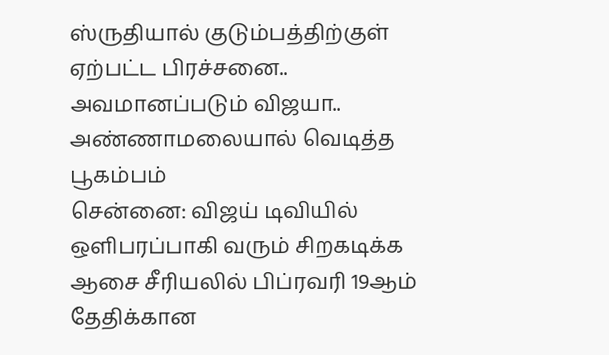ஸ்ருதியால் குடும்பத்திற்குள் ஏற்பட்ட பிரச்சனை.. அவமானப்படும் விஜயா.. அண்ணாமலையால் வெடித்த பூகம்பம்
சென்னை: விஜய் டிவியில் ஒளிபரப்பாகி வரும் சிறகடிக்க ஆசை சீரியலில் பிப்ரவரி 19ஆம் தேதிக்கான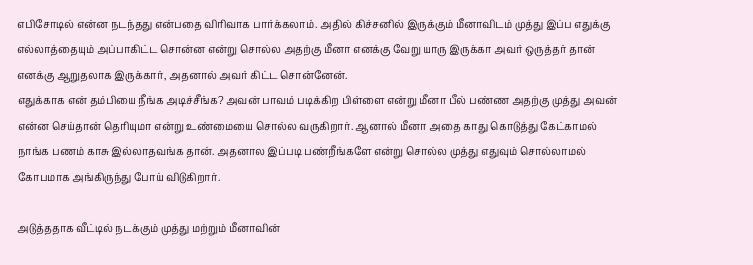எபிசோடில் என்ன நடந்தது என்பதை விரிவாக பார்க்கலாம். அதில் கிச்சனில் இருக்கும் மீனாவிடம் முத்து இப்ப எதுக்கு எல்லாத்தையும் அப்பாகிட்ட சொன்ன என்று சொல்ல அதற்கு மீனா எனக்கு வேறு யாரு இருக்கா அவர் ஒருத்தர் தான் எனக்கு ஆறுதலாக இருக்கார், அதனால் அவர் கிட்ட சொன்னேன்.
எதுக்காக என் தம்பியை நீங்க அடிச்சீங்க? அவன் பாவம் படிக்கிற பிள்ளை என்று மீனா பீல் பண்ண அதற்கு முத்து அவன் என்ன செய்தான் தெரியுமா என்று உண்மையை சொல்ல வருகிறார். ஆனால் மீனா அதை காது கொடுத்து கேட்காமல் நாங்க பணம் காசு இல்லாதவங்க தான். அதனால இப்படி பண்றீங்களே என்று சொல்ல முத்து எதுவும் சொல்லாமல் கோபமாக அங்கிருந்து போய் விடுகிறார்.

அடுத்ததாக வீட்டில் நடக்கும் முத்து மற்றும் மீனாவின்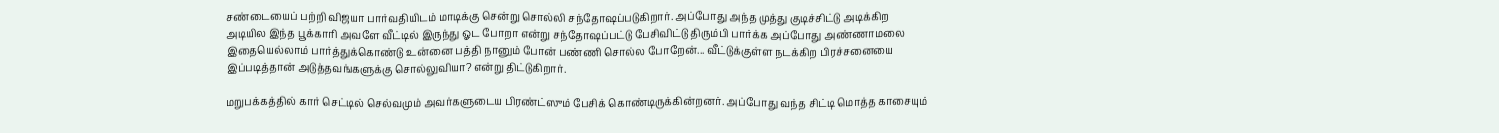சண்டையைப் பற்றி விஜயா பார்வதியிடம் மாடிக்கு சென்று சொல்லி சந்தோஷப்படுகிறார். அப்போது அந்த முத்து குடிச்சிட்டு அடிக்கிற அடியில இந்த பூக்காரி அவளே வீட்டில் இருந்து ஓட போறா என்று சந்தோஷப்பட்டு பேசிவிட்டு திரும்பி பார்க்க அப்போது அண்ணாமலை இதையெல்லாம் பார்த்துக்கொண்டு உன்னை பத்தி நானும் போன் பண்ணி சொல்ல போறேன்... வீட்டுக்குள்ள நடக்கிற பிரச்சனையை இப்படித்தான் அடுத்தவங்களுக்கு சொல்லுவியா? என்று திட்டுகிறார்.

மறுபக்கத்தில் கார் செட்டில் செல்வமும் அவர்களுடைய பிரண்ட்ஸும் பேசிக் கொண்டிருக்கின்றனர். அப்போது வந்த சிட்டி மொத்த காசையும்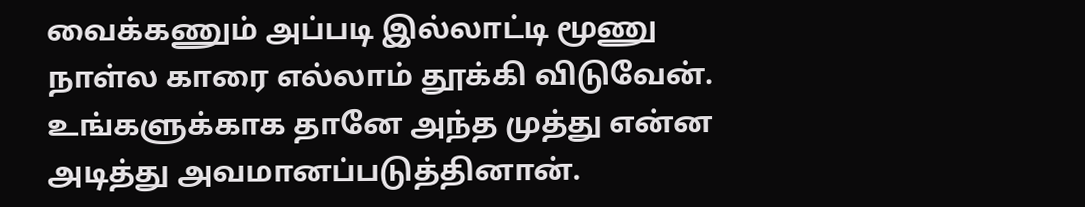வைக்கணும் அப்படி இல்லாட்டி மூணு நாள்ல காரை எல்லாம் தூக்கி விடுவேன். உங்களுக்காக தானே அந்த முத்து என்ன அடித்து அவமானப்படுத்தினான்.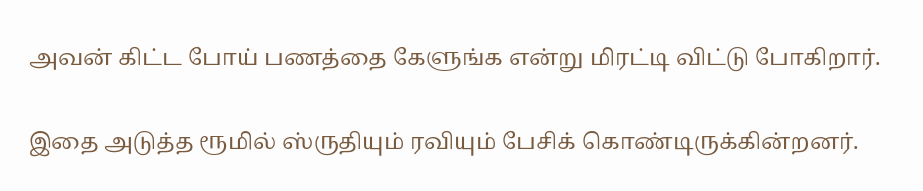அவன் கிட்ட போய் பணத்தை கேளுங்க என்று மிரட்டி விட்டு போகிறார்.

இதை அடுத்த ரூமில் ஸ்ருதியும் ரவியும் பேசிக் கொண்டிருக்கின்றனர்.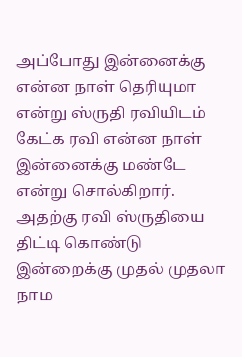அப்போது இன்னைக்கு என்ன நாள் தெரியுமா என்று ஸ்ருதி ரவியிடம் கேட்க ரவி என்ன நாள் இன்னைக்கு மண்டே என்று சொல்கிறார். அதற்கு ரவி ஸ்ருதியை திட்டி கொண்டு இன்றைக்கு முதல் முதலா நாம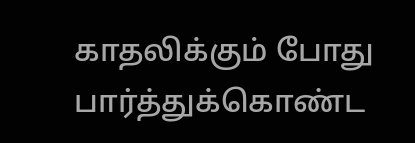காதலிக்கும் போது பார்த்துக்கொண்ட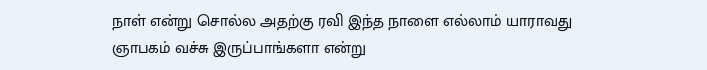நாள் என்று சொல்ல அதற்கு ரவி இந்த நாளை எல்லாம் யாராவது ஞாபகம் வச்சு இருப்பாங்களா என்று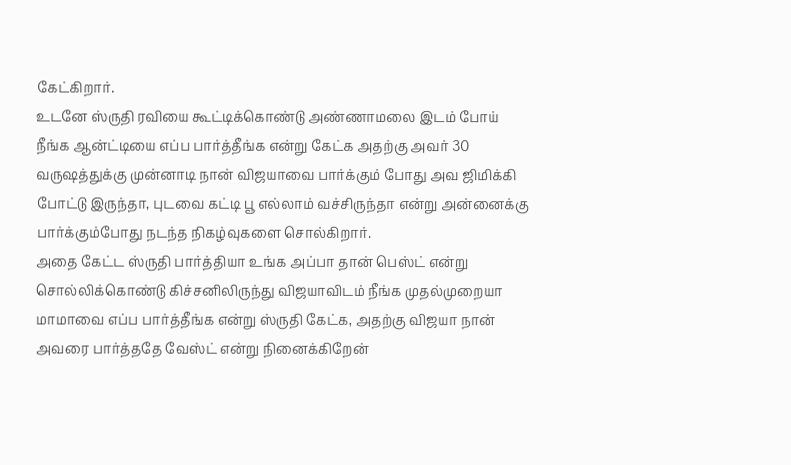கேட்கிறார்.
உடனே ஸ்ருதி ரவியை கூட்டிக்கொண்டு அண்ணாமலை இடம் போய் நீங்க ஆன்ட்டியை எப்ப பார்த்தீங்க என்று கேட்க அதற்கு அவர் 30 வருஷத்துக்கு முன்னாடி நான் விஜயாவை பார்க்கும் போது அவ ஜிமிக்கி போட்டு இருந்தா, புடவை கட்டி பூ எல்லாம் வச்சிருந்தா என்று அன்னைக்கு பார்க்கும்போது நடந்த நிகழ்வுகளை சொல்கிறார்.
அதை கேட்ட ஸ்ருதி பார்த்தியா உங்க அப்பா தான் பெஸ்ட் என்று சொல்லிக்கொண்டு கிச்சனிலிருந்து விஜயாவிடம் நீங்க முதல்முறையா மாமாவை எப்ப பார்த்தீங்க என்று ஸ்ருதி கேட்க, அதற்கு விஜயா நான் அவரை பார்த்ததே வேஸ்ட் என்று நினைக்கிறேன்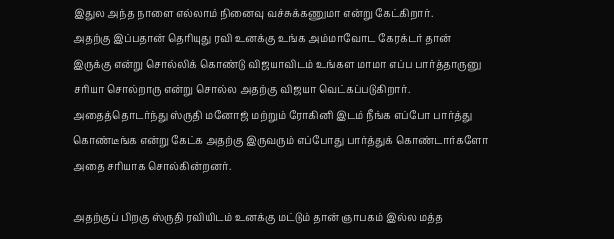இதுல அந்த நாளை எல்லாம் நினைவு வச்சுக்கணுமா என்று கேட்கிறார்.
அதற்கு இப்பதான் தெரியுது ரவி உனக்கு உங்க அம்மாவோட கேரக்டர் தான் இருக்கு என்று சொல்லிக் கொண்டு விஜயாவிடம் உங்கள மாமா எப்ப பார்த்தாருனு சரியா சொல்றாரு என்று சொல்ல அதற்கு விஜயா வெட்கப்படுகிறார். அதைத்தொடர்ந்து ஸ்ருதி மனோஜ் மற்றும் ரோகினி இடம் நீங்க எப்போ பார்த்து கொண்டீங்க என்று கேட்க அதற்கு இருவரும் எப்போது பார்த்துக் கொண்டார்களோ அதை சரியாக சொல்கின்றனர்.

அதற்குப் பிறகு ஸ்ருதி ரவியிடம் உனக்கு மட்டும் தான் ஞாபகம் இல்ல மத்த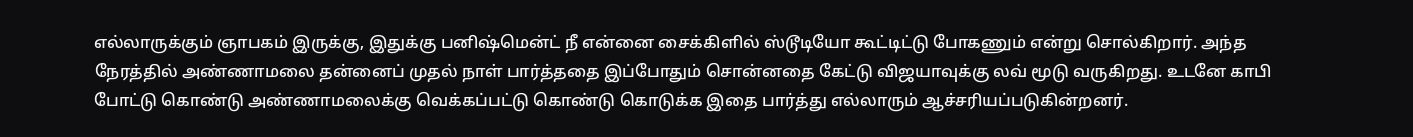எல்லாருக்கும் ஞாபகம் இருக்கு, இதுக்கு பனிஷ்மென்ட் நீ என்னை சைக்கிளில் ஸ்டூடியோ கூட்டிட்டு போகணும் என்று சொல்கிறார். அந்த நேரத்தில் அண்ணாமலை தன்னைப் முதல் நாள் பார்த்ததை இப்போதும் சொன்னதை கேட்டு விஜயாவுக்கு லவ் மூடு வருகிறது. உடனே காபி போட்டு கொண்டு அண்ணாமலைக்கு வெக்கப்பட்டு கொண்டு கொடுக்க இதை பார்த்து எல்லாரும் ஆச்சரியப்படுகின்றனர்.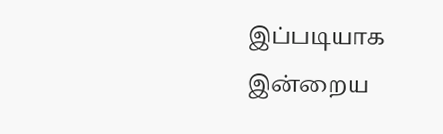இப்படியாக இன்றைய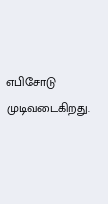எபிசோடு முடிவடைகிறது.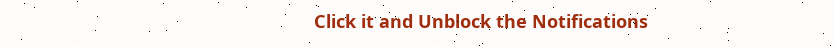Click it and Unblock the Notifications